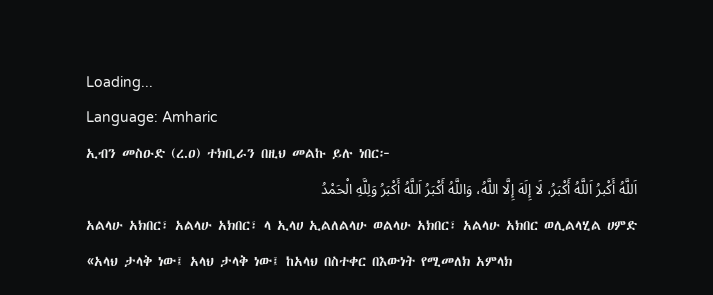Loading...
Language: Amharic
ኢብን መስዑድ (ረ.ዐ) ተክቢራን በዚህ መልኩ ይሉ ነበር፦
اَللَّهُ أَكْبرُ اَللَّهُ أَكْبَرُ، لَا إِلَهَ إِلَّا اللَّهُ، وَاللَّهُ أَكْبَرُ اَللَّهُ أَكْبَرُ وَلِلَّهِ الْحَمْدُ
አልላሁ አክበር፣ አልላሁ አክበር፣ ላ ኢላሀ ኢልለልላሁ ወልላሁ አክበር፣ አልላሁ አክበር ወሊልላሂል ሀምድ
«አላህ ታላቅ ነው፤ አላህ ታላቅ ነው፤ ከአላህ በስተቀር በእውነት የሚመለክ አምላክ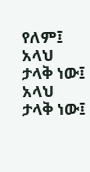የለም፤ አላህ ታላቅ ነው፤ አላህ ታላቅ ነው፤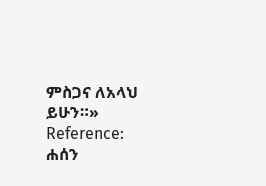ምስጋና ለአላህ ይሁን።»
Reference: ሐሰን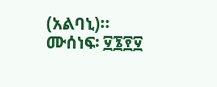(አልባኒ)። ሙሰነፍ፡ ፶፮፻፶